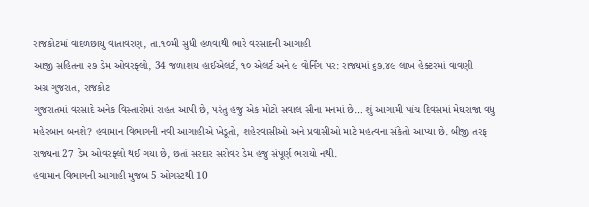રાજકોટમાં વાદળછાયુ વાતાવરણ, તા.૧૦મી સુધી હળવાથી ભારે વરસાદની આગાહી
આજી સહિતના ૨૭ ડેમ ઓવરફ્લો, 34 જળાશય હાઈએલર્ટ, ૧૦ એલર્ટ અને ૯ વોર્નિંગ પર: રાજ્યમાં ૬૭.૪૯ લાખ હેક્ટરમાં વાવણી
અગ્ર ગુજરાત, રાજકોટ
ગુજરાતમાં વરસાદે અનેક વિસ્તારોમાં રાહત આપી છે, પરંતુ હજુ એક મોટો સવાલ સૌના મનમાં છે… શું આગામી પાંચ દિવસમાં મેઘરાજા વધુ મહેરબાન બનશે? હવામાન વિભાગની નવી આગાહીએ ખેડૂતો, શહેરવાસીઓ અને પ્રવાસીઓ માટે મહત્વના સંકેતો આપ્યા છે. બીજી તરફ રાજ્યના 27 ડેમ ઓવરફ્લો થઈ ગયા છે, છતાં સરદાર સરોવર ડેમ હજુ સંપૂર્ણ ભરાયો નથી.
હવામાન વિભાગની આગાહી મુજબ 5 ઓગસ્ટથી 10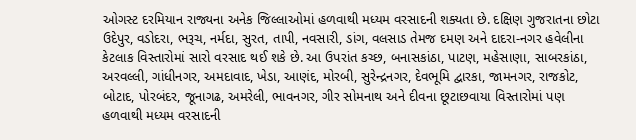ઓગસ્ટ દરમિયાન રાજ્યના અનેક જિલ્લાઓમાં હળવાથી મધ્યમ વરસાદની શક્યતા છે. દક્ષિણ ગુજરાતના છોટા ઉદેપુર, વડોદરા, ભરૂચ, નર્મદા, સુરત, તાપી, નવસારી, ડાંગ, વલસાડ તેમજ દમણ અને દાદરા-નગર હવેલીના કેટલાક વિસ્તારોમાં સારો વરસાદ થઈ શકે છે. આ ઉપરાંત કચ્છ, બનાસકાંઠા, પાટણ, મહેસાણા, સાબરકાંઠા, અરવલ્લી, ગાંધીનગર, અમદાવાદ, ખેડા, આણંદ, મોરબી, સુરેન્દ્રનગર, દેવભૂમિ દ્વારકા, જામનગર, રાજકોટ, બોટાદ, પોરબંદર, જૂનાગઢ, અમરેલી, ભાવનગર, ગીર સોમનાથ અને દીવના છૂટાછવાયા વિસ્તારોમાં પણ હળવાથી મધ્યમ વરસાદની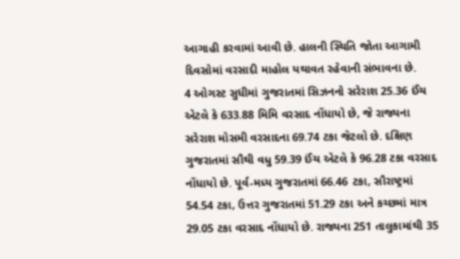આગાહી કરવામાં આવી છે. હાલની સ્થિતિ જોતા આગામી દિવસોમાં વરસાદી માહોલ યથાવત રહેવાની સંભાવના છે.
4 ઓગસ્ટ સુધીમાં ગુજરાતમાં સિઝનનો સરેરાશ 25.36 ઈંચ એટલે કે 633.88 મિમિ વરસાદ નોંધાયો છે, જે રાજ્યના સરેરાશ મોસમી વરસાદના 69.74 ટકા જેટલો છે. દક્ષિણ ગુજરાતમાં સૌથી વધુ 59.39 ઈંચ એટલે કે 96.28 ટકા વરસાદ નોંધાયો છે. પૂર્વ-મધ્ય ગુજરાતમાં 66.46 ટકા, સૌરાષ્ટ્રમાં 54.54 ટકા, ઉત્તર ગુજરાતમાં 51.29 ટકા અને કચ્છમાં માત્ર 29.05 ટકા વરસાદ નોંધાયો છે. રાજ્યના 251 તાલુકામાંથી 35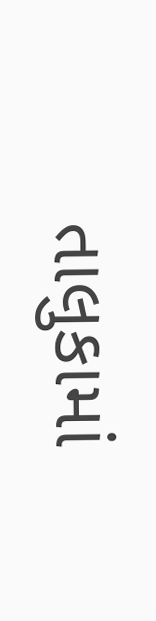તાલુકામાં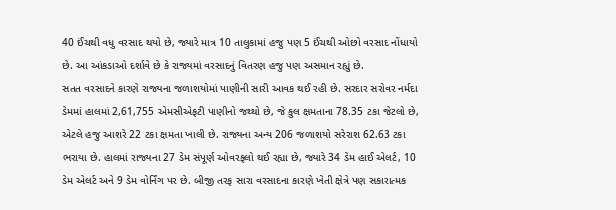40 ઈંચથી વધુ વરસાદ થયો છે, જ્યારે માત્ર 10 તાલુકામાં હજુ પણ 5 ઈંચથી ઓછો વરસાદ નોંધાયો છે. આ આંકડાઓ દર્શાવે છે કે રાજ્યમાં વરસાદનું વિતરણ હજુ પણ અસમાન રહ્યું છે.
સતત વરસાદને કારણે રાજ્યના જળાશયોમાં પાણીની સારી આવક થઈ રહી છે. સરદાર સરોવર નર્મદા ડેમમાં હાલમાં 2,61,755 એમસીએફટી પાણીનો જથ્થો છે, જે કુલ ક્ષમતાના 78.35 ટકા જેટલો છે, એટલે હજુ આશરે 22 ટકા ક્ષમતા ખાલી છે. રાજ્યના અન્ય 206 જળાશયો સરેરાશ 62.63 ટકા ભરાયા છે. હાલમાં રાજ્યના 27 ડેમ સંપૂર્ણ ઓવરફ્લો થઈ રહ્યા છે, જ્યારે 34 ડેમ હાઈ એલર્ટ, 10 ડેમ એલર્ટ અને 9 ડેમ વોર્નિંગ પર છે. બીજી તરફ સારા વરસાદના કારણે ખેતી ક્ષેત્રે પણ સકારાત્મક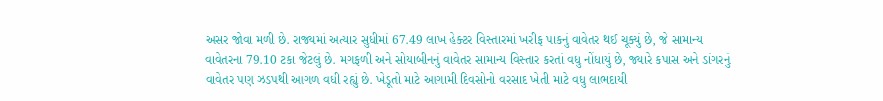અસર જોવા મળી છે. રાજ્યમાં અત્યાર સુધીમાં 67.49 લાખ હેક્ટર વિસ્તારમાં ખરીફ પાકનું વાવેતર થઈ ચૂક્યું છે, જે સામાન્ય વાવેતરના 79.10 ટકા જેટલું છે. મગફળી અને સોયાબીનનું વાવેતર સામાન્ય વિસ્તાર કરતાં વધુ નોંધાયું છે, જ્યારે કપાસ અને ડાંગરનું વાવેતર પણ ઝડપથી આગળ વધી રહ્યું છે. ખેડૂતો માટે આગામી દિવસોનો વરસાદ ખેતી માટે વધુ લાભદાયી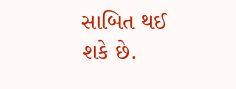સાબિત થઈ શકે છે.